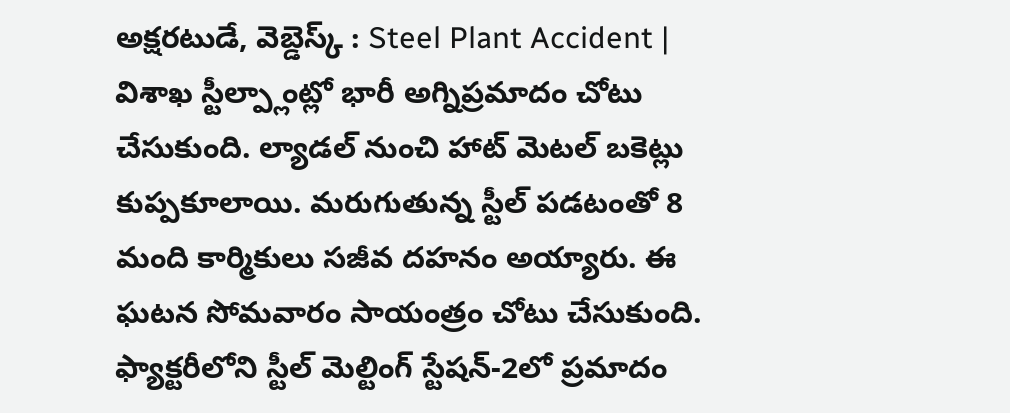అక్షరటుడే, వెబ్డెస్క్ : Steel Plant Accident | విశాఖ స్టీల్ప్లాంట్లో భారీ అగ్నిప్రమాదం చోటు చేసుకుంది. ల్యాడల్ నుంచి హాట్ మెటల్ బకెట్లు కుప్పకూలాయి. మరుగుతున్న స్టీల్ పడటంతో 8 మంది కార్మికులు సజీవ దహనం అయ్యారు. ఈ ఘటన సోమవారం సాయంత్రం చోటు చేసుకుంది.
ఫ్యాక్టరీలోని స్టీల్ మెల్టింగ్ స్టేషన్-2లో ప్రమాదం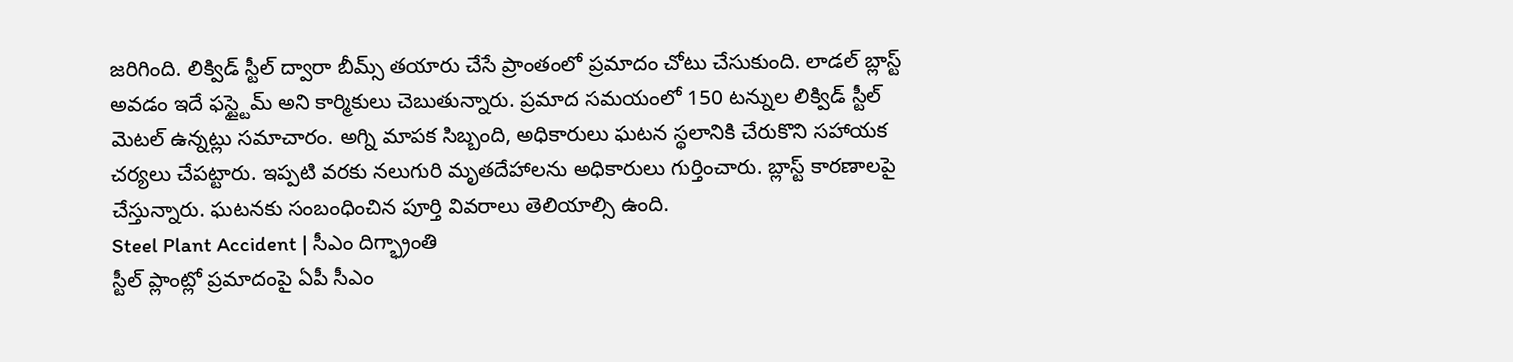జరిగింది. లిక్విడ్ స్టీల్ ద్వారా బీమ్స్ తయారు చేసే ప్రాంతంలో ప్రమాదం చోటు చేసుకుంది. లాడల్ బ్లాస్ట్ అవడం ఇదే ఫస్ట్టైమ్ అని కార్మికులు చెబుతున్నారు. ప్రమాద సమయంలో 150 టన్నుల లిక్విడ్ స్టీల్ మెటల్ ఉన్నట్లు సమాచారం. అగ్ని మాపక సిబ్బంది, అధికారులు ఘటన స్థలానికి చేరుకొని సహాయక చర్యలు చేపట్టారు. ఇప్పటి వరకు నలుగురి మృతదేహాలను అధికారులు గుర్తించారు. బ్లాస్ట్ కారణాలపై చేస్తున్నారు. ఘటనకు సంబంధించిన పూర్తి వివరాలు తెలియాల్సి ఉంది.
Steel Plant Accident | సీఎం దిగ్భ్రాంతి
స్టీల్ ప్లాంట్లో ప్రమాదంపై ఏపీ సీఎం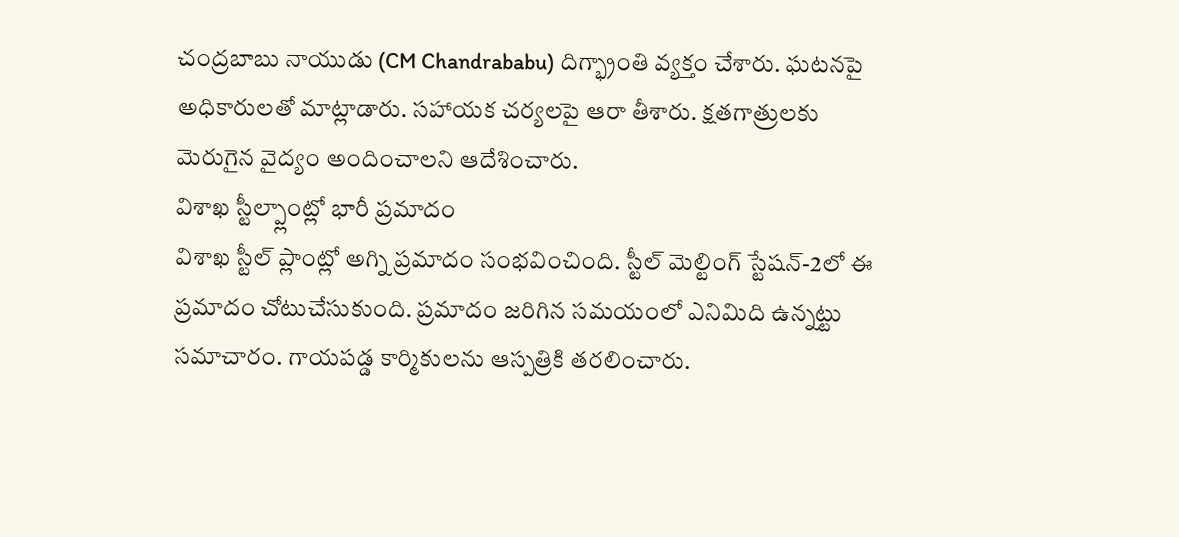చంద్రబాబు నాయుడు (CM Chandrababu) దిగ్భ్రాంతి వ్యక్తం చేశారు. ఘటనపై అధికారులతో మాట్లాడారు. సహాయక చర్యలపై ఆరా తీశారు. క్షతగాత్రులకు మెరుగైన వైద్యం అందించాలని ఆదేశించారు.
విశాఖ స్టీల్ప్లాంట్లో భారీ ప్రమాదం
విశాఖ స్టీల్ ప్లాంట్లో అగ్ని ప్రమాదం సంభవించింది. స్టీల్ మెల్టింగ్ స్టేషన్-2లో ఈ ప్రమాదం చోటుచేసుకుంది. ప్రమాదం జరిగిన సమయంలో ఎనిమిది ఉన్నట్టు సమాచారం. గాయపడ్డ కార్మికులను ఆస్పత్రికి తరలించారు.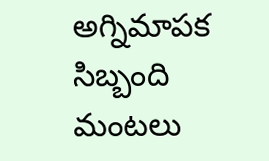అగ్నిమాపక సిబ్బంది మంటలు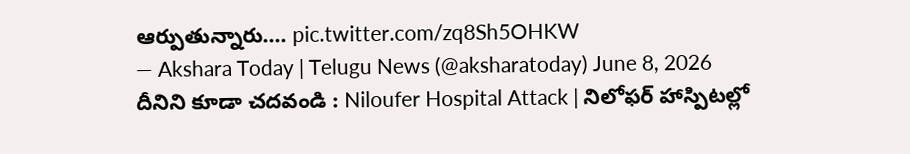ఆర్పుతున్నారు.… pic.twitter.com/zq8Sh5OHKW
— Akshara Today | Telugu News (@aksharatoday) June 8, 2026
దీనిని కూడా చదవండి : Niloufer Hospital Attack | నిలోఫర్ హాస్పిటల్లో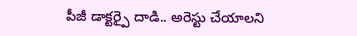పీజీ డాక్టర్పై దాడి.. అరెస్టు చేయాలని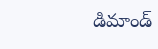డిమాండ్